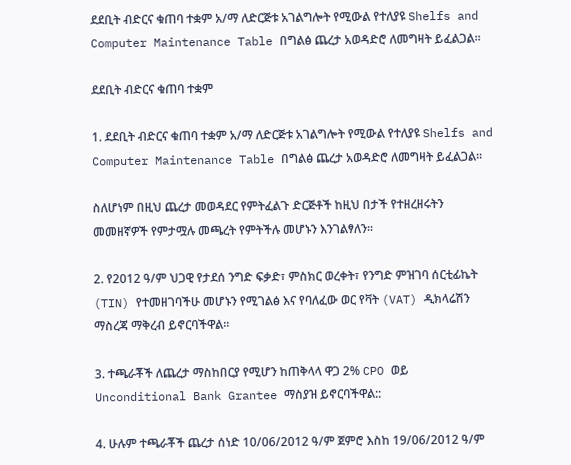ደደቢት ብድርና ቁጠባ ተቋም አ/ማ ለድርጅቱ አገልግሎት የሚውል የተለያዩ Shelfs and Computer Maintenance Table በግልፅ ጨረታ አወዳድሮ ለመግዛት ይፈልጋል፡፡

ደደቢት ብድርና ቁጠባ ተቋም

1. ደደቢት ብድርና ቁጠባ ተቋም አ/ማ ለድርጅቱ አገልግሎት የሚውል የተለያዩ Shelfs and Computer Maintenance Table በግልፅ ጨረታ አወዳድሮ ለመግዛት ይፈልጋል፡፡

ስለሆነም በዚህ ጨረታ መወዳደር የምትፈልጉ ድርጅቶች ከዚህ በታች የተዘረዘሩትን መመዘኛዎች የምታሟሉ መጫረት የምትችሉ መሆኑን እንገልፃለን፡፡

2. የ2012 ዓ/ም ህጋዊ የታደሰ ንግድ ፍቃድ፣ ምስክር ወረቀት፣ የንግድ ምዝገባ ሰርቲፊኬት (TIN) የተመዘገባችሁ መሆኑን የሚገልፅ እና የባለፈው ወር የቫት (VAT) ዲክላሬሽን ማስረጃ ማቅረብ ይኖርባችዋል፡፡

3. ተጫራቾች ለጨረታ ማስከበርያ የሚሆን ከጠቅላላ ዋጋ 2% CPO ወይ Unconditional Bank Grantee ማስያዝ ይኖርባችዋል::

4. ሁሉም ተጫራቾች ጨረታ ሰነድ 10/06/2012 ዓ/ም ጀምሮ እስከ 19/06/2012 ዓ/ም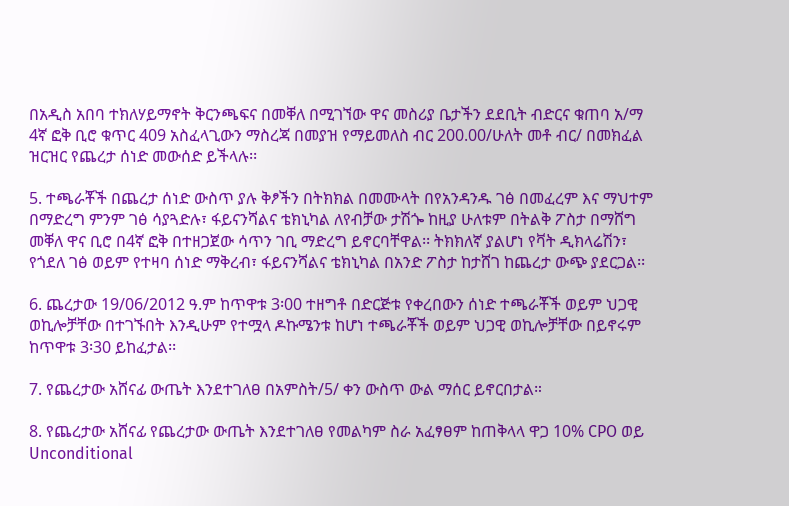በአዲስ አበባ ተክለሃይማኖት ቅርንጫፍና በመቐለ በሚገኘው ዋና መስሪያ ቤታችን ደደቢት ብድርና ቁጠባ አ/ማ 4ኛ ፎቅ ቢሮ ቁጥር 409 አስፈላጊውን ማስረጃ በመያዝ የማይመለስ ብር 200.00/ሁለት መቶ ብር/ በመክፈል ዝርዝር የጨረታ ሰነድ መውሰድ ይችላሉ፡፡

5. ተጫራቾች በጨረታ ሰነድ ውስጥ ያሉ ቅፆችን በትክክል በመሙላት በየአንዳንዱ ገፅ በመፈረም እና ማህተም በማድረግ ምንም ገፅ ሳያጓድሉ፣ ፋይናንሻልና ቴክኒካል ለየብቻው ታሽጐ ከዚያ ሁለቱም በትልቅ ፖስታ በማሸግ መቐለ ዋና ቢሮ በ4ኛ ፎቅ በተዘጋጀው ሳጥን ገቢ ማድረግ ይኖርባቸዋል፡፡ ትክክለኛ ያልሆነ የቫት ዲክላሬሽን፣ የጎደለ ገፅ ወይም የተዛባ ሰነድ ማቅረብ፣ ፋይናንሻልና ቴክኒካል በአንድ ፖስታ ከታሸገ ከጨረታ ውጭ ያደርጋል፡፡

6. ጨረታው 19/06/2012 ዓ.ም ከጥዋቱ 3፡00 ተዘግቶ በድርጅቱ የቀረበውን ሰነድ ተጫራቾች ወይም ህጋዊ ወኪሎቻቸው በተገኙበት እንዲሁም የተሟላ ዶኩሜንቱ ከሆነ ተጫራቾች ወይም ህጋዊ ወኪሎቻቸው በይኖሩም ከጥዋቱ 3፡30 ይከፈታል፡፡

7. የጨረታው አሸናፊ ውጤት እንደተገለፀ በአምስት/5/ ቀን ውስጥ ውል ማሰር ይኖርበታል።

8. የጨረታው አሸናፊ የጨረታው ውጤት እንደተገለፀ የመልካም ስራ አፈፃፀም ከጠቅላላ ዋጋ 10% CPO ወይ Unconditional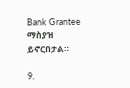Bank Grantee ማስያዝ ይኖርበታል።

9.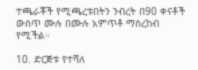ተጫራቾች የሚጫረቱበትን ንብረት በ90 ቀናቶች ውስጥ ሙሉ በሙሉ አምጥቶ ማስረከብ የሚችል።

10. ድርጅቱ የተሻለ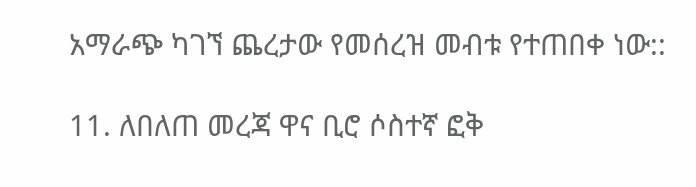አማራጭ ካገኘ ጨረታው የመሰረዝ መብቱ የተጠበቀ ነው::

11. ለበለጠ መረጃ ዋና ቢሮ ሶስተኛ ፎቅ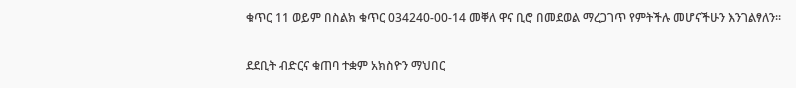ቁጥር 11 ወይም በስልክ ቁጥር 034240-00-14 መቐለ ዋና ቢሮ በመደወል ማረጋገጥ የምትችሉ መሆናችሁን እንገልፃለን።

ደደቢት ብድርና ቁጠባ ተቋም አክስዮን ማህበር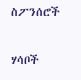ስፖንሰሮች

ሃሳቦች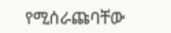የሚሰራጩባቸው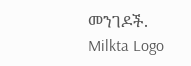መንገዶች.
Milkta Logo